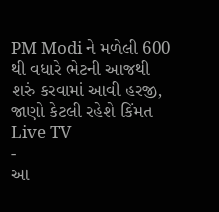PM Modi ને મળેલી 600 થી વધારે ભેટની આજથી શરું કરવામાં આવી હરજી, જાણો કેટલી રહેશે કિંમત
Live TV
-
આ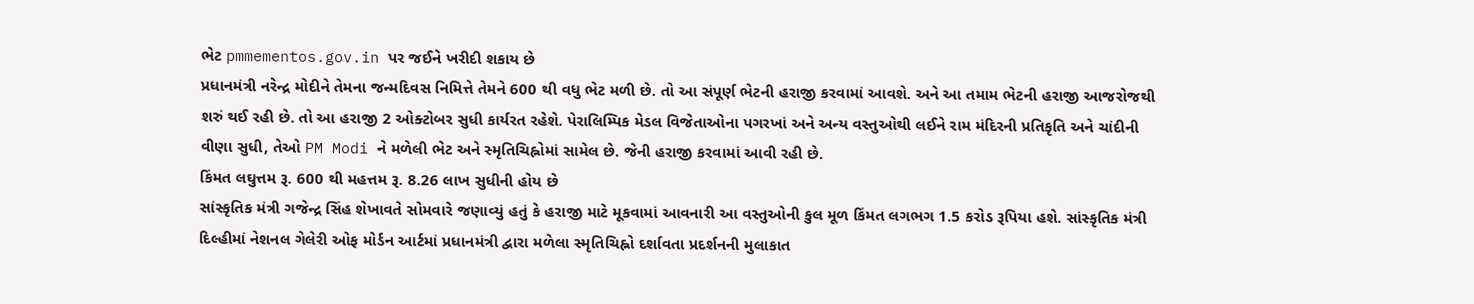ભેટ pmmementos.gov.in પર જઈને ખરીદી શકાય છે
પ્રધાનમંત્રી નરેન્દ્ર મોદીને તેમના જન્મદિવસ નિમિત્તે તેમને 600 થી વધુ ભેટ મળી છે. તો આ સંપૂર્ણ ભેટની હરાજી કરવામાં આવશે. અને આ તમામ ભેટની હરાજી આજરોજથી શરું થઈ રહી છે. તો આ હરાજી 2 ઓક્ટોબર સુધી કાર્યરત રહેશે. પેરાલિમ્પિક મેડલ વિજેતાઓના પગરખાં અને અન્ય વસ્તુઓથી લઈને રામ મંદિરની પ્રતિકૃતિ અને ચાંદીની વીણા સુધી, તેઓ PM Modi ને મળેલી ભેટ અને સ્મૃતિચિહ્નોમાં સામેલ છે. જેની હરાજી કરવામાં આવી રહી છે.
કિંમત લઘુત્તમ રૂ. 600 થી મહત્તમ રૂ. 8.26 લાખ સુધીની હોય છે
સાંસ્કૃતિક મંત્રી ગજેન્દ્ર સિંહ શેખાવતે સોમવારે જણાવ્યું હતું કે હરાજી માટે મૂકવામાં આવનારી આ વસ્તુઓની કુલ મૂળ કિંમત લગભગ 1.5 કરોડ રૂપિયા હશે. સાંસ્કૃતિક મંત્રી દિલ્હીમાં નેશનલ ગેલેરી ઓફ મોર્ડન આર્ટમાં પ્રધાનમંત્રી દ્વારા મળેલા સ્મૃતિચિહ્નો દર્શાવતા પ્રદર્શનની મુલાકાત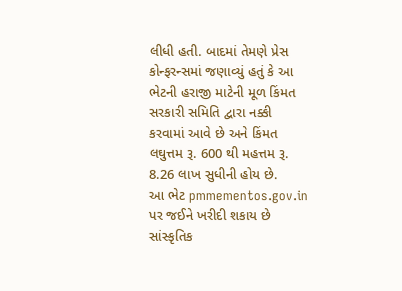લીધી હતી. બાદમાં તેમણે પ્રેસ કોન્ફરન્સમાં જણાવ્યું હતું કે આ ભેટની હરાજી માટેની મૂળ કિંમત સરકારી સમિતિ દ્વારા નક્કી કરવામાં આવે છે અને કિંમત લઘુત્તમ રૂ. 600 થી મહત્તમ રૂ. 8.26 લાખ સુધીની હોય છે.
આ ભેટ pmmementos.gov.in પર જઈને ખરીદી શકાય છે
સાંસ્કૃતિક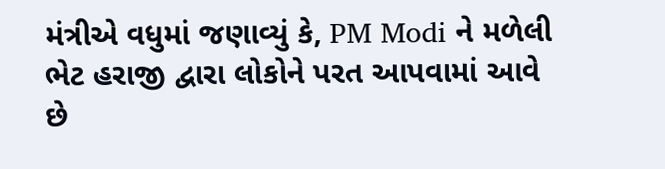મંત્રીએ વધુમાં જણાવ્યું કે, PM Modi ને મળેલી ભેટ હરાજી દ્વારા લોકોને પરત આપવામાં આવે છે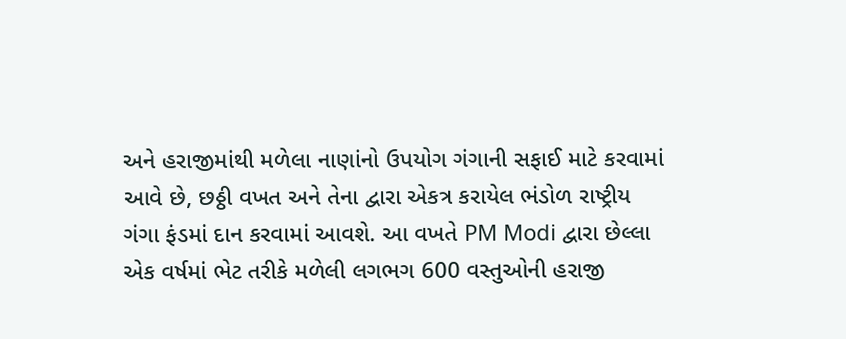અને હરાજીમાંથી મળેલા નાણાંનો ઉપયોગ ગંગાની સફાઈ માટે કરવામાં આવે છે, છઠ્ઠી વખત અને તેના દ્વારા એકત્ર કરાયેલ ભંડોળ રાષ્ટ્રીય ગંગા ફંડમાં દાન કરવામાં આવશે. આ વખતે PM Modi દ્વારા છેલ્લા એક વર્ષમાં ભેટ તરીકે મળેલી લગભગ 600 વસ્તુઓની હરાજી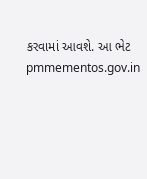કરવામાં આવશે. આ ભેટ pmmementos.gov.in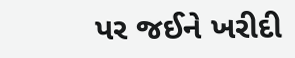પર જઈને ખરીદી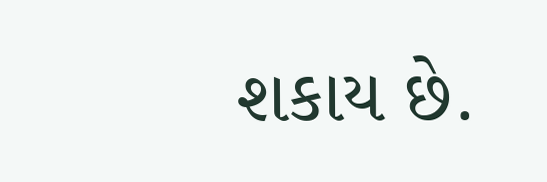શકાય છે.